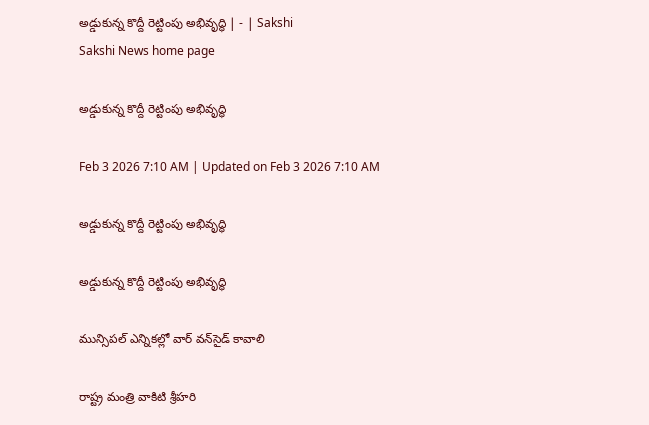అడ్డుకున్న కొద్దీ రెట్టింపు అభివృద్ధి | - | Sakshi
Sakshi News home page

అడ్డుకున్న కొద్దీ రెట్టింపు అభివృద్ధి

Feb 3 2026 7:10 AM | Updated on Feb 3 2026 7:10 AM

అడ్డుకున్న కొద్దీ రెట్టింపు అభివృద్ధి

అడ్డుకున్న కొద్దీ రెట్టింపు అభివృద్ధి

మున్సిపల్‌ ఎన్నికల్లో వార్‌ వన్‌సైడ్‌ కావాలి

రాష్ట్ర మంత్రి వాకిటి శ్రీహరి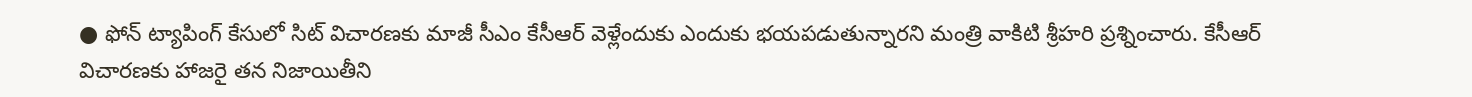● ఫోన్‌ ట్యాపింగ్‌ కేసులో సిట్‌ విచారణకు మాజీ సీఎం కేసీఆర్‌ వెళ్లేందుకు ఎందుకు భయపడుతున్నారని మంత్రి వాకిటి శ్రీహరి ప్రశ్నించారు. కేసీఆర్‌ విచారణకు హాజరై తన నిజాయితీని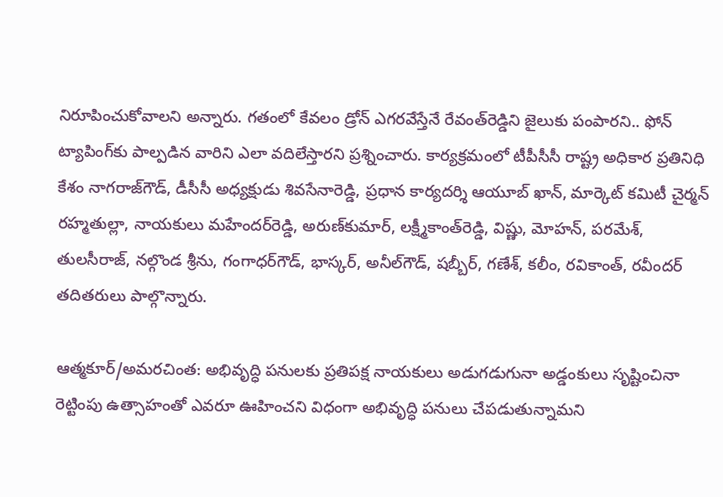నిరూపించుకోవాలని అన్నారు. గతంలో కేవలం డ్రోన్‌ ఎగరవేస్తేనే రేవంత్‌రెడ్డిని జైలుకు పంపారని.. ఫోన్‌ ట్యాపింగ్‌కు పాల్పడిన వారిని ఎలా వదిలేస్తారని ప్రశ్నించారు. కార్యక్రమంలో టీపీసీసీ రాష్ట్ర అధికార ప్రతినిధి కేశం నాగరాజ్‌గౌడ్‌, డీసీసీ అధ్యక్షుడు శివసేనారెడ్డి, ప్రధాన కార్యదర్శి ఆయూబ్‌ ఖాన్‌, మార్కెట్‌ కమిటీ చైర్మన్‌ రహ్మతుల్లా, నాయకులు మహేందర్‌రెడ్డి, అరుణ్‌కుమార్‌, లక్ష్మీకాంత్‌రెడ్డి, విష్ణు, మోహన్‌, పరమేశ్‌, తులసీరాజ్‌, నల్గొండ శ్రీను, గంగాధర్‌గౌడ్‌, భాస్కర్‌, అనీల్‌గౌడ్‌, షబ్బీర్‌, గణేశ్‌, కలీం, రవికాంత్‌, రవీందర్‌ తదితరులు పాల్గొన్నారు.

ఆత్మకూర్‌/అమరచింత: అభివృద్ధి పనులకు ప్రతిపక్ష నాయకులు అడుగడుగునా అడ్డంకులు సృష్టించినా రెట్టింపు ఉత్సాహంతో ఎవరూ ఊహించని విధంగా అభివృద్ధి పనులు చేపడుతున్నామని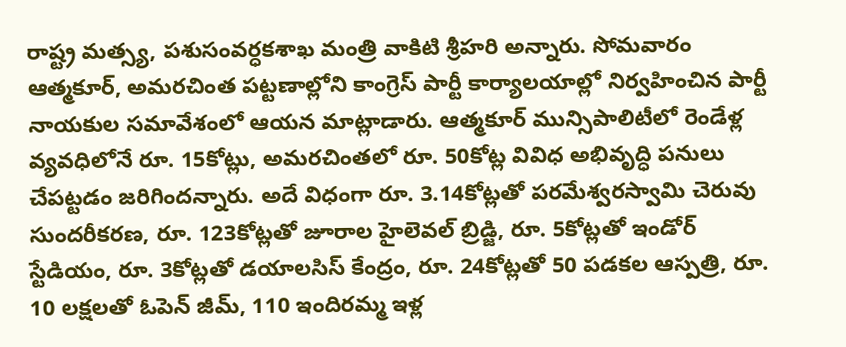రాష్ట్ర మత్స్య, పశుసంవర్ధకశాఖ మంత్రి వాకిటి శ్రీహరి అన్నారు. సోమవారం ఆత్మకూర్‌, అమరచింత పట్టణాల్లోని కాంగ్రెస్‌ పార్టీ కార్యాలయాల్లో నిర్వహించిన పార్టీ నాయకుల సమావేశంలో ఆయన మాట్లాడారు. ఆత్మకూర్‌ మున్సిపాలిటీలో రెండేళ్ల వ్యవధిలోనే రూ. 15కోట్లు, అమరచింతలో రూ. 50కోట్ల వివిధ అభివృద్ధి పనులు చేపట్టడం జరిగిందన్నారు. అదే విధంగా రూ. 3.14కోట్లతో పరమేశ్వరస్వామి చెరువు సుందరీకరణ, రూ. 123కోట్లతో జూరాల హైలెవల్‌ బ్రిడ్జి, రూ. 5కోట్లతో ఇండోర్‌ స్టేడియం, రూ. 3కోట్లతో డయాలసిస్‌ కేంద్రం, రూ. 24కోట్లతో 50 పడకల ఆస్పత్రి, రూ. 10 లక్షలతో ఓపెన్‌ జీమ్‌, 110 ఇందిరమ్మ ఇళ్ల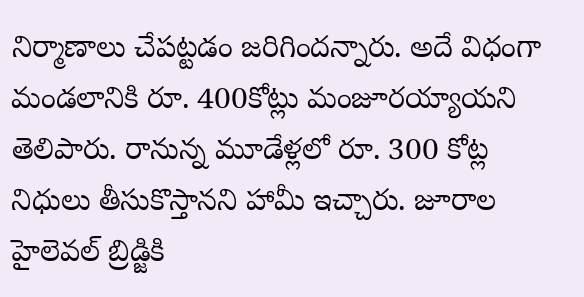నిర్మాణాలు చేపట్టడం జరిగిందన్నారు. అదే విధంగా మండలానికి రూ. 400కోట్లు మంజూరయ్యాయని తెలిపారు. రానున్న మూడేళ్లలో రూ. 300 కోట్ల నిధులు తీసుకొస్తానని హామీ ఇచ్చారు. జూరాల హైలెవల్‌ బ్రిడ్జికి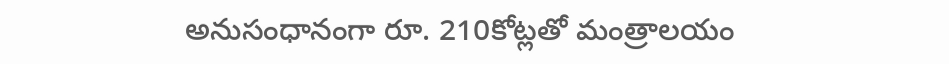అనుసంధానంగా రూ. 210కోట్లతో మంత్రాలయం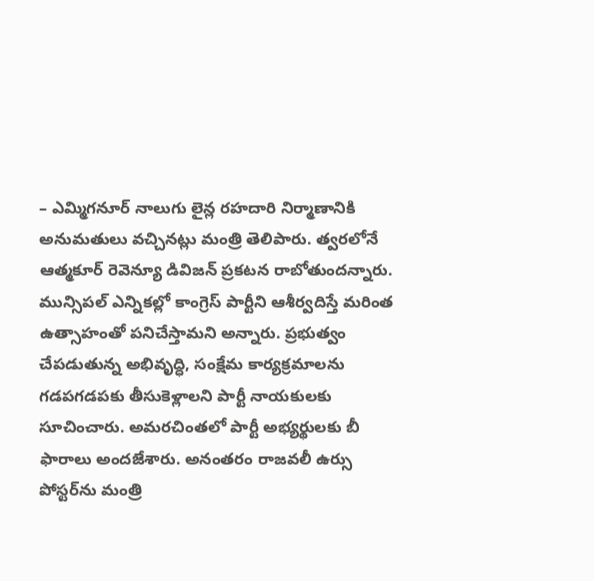– ఎమ్మిగనూర్‌ నాలుగు లైన్ల రహదారి నిర్మాణానికి అనుమతులు వచ్చినట్లు మంత్రి తెలిపారు. త్వరలోనే ఆత్మకూర్‌ రెవెన్యూ డివిజన్‌ ప్రకటన రాబోతుందన్నారు. మున్సిపల్‌ ఎన్నికల్లో కాంగ్రెస్‌ పార్టీని ఆశీర్వదిస్తే మరింత ఉత్సాహంతో పనిచేస్తామని అన్నారు. ప్రభుత్వం చేపడుతున్న అభివృద్ధి, సంక్షేమ కార్యక్రమాలను గడపగడపకు తీసుకెళ్లాలని పార్టీ నాయకులకు సూచించారు. అమరచింతలో పార్టీ అభ్యర్థులకు బీ ఫారాలు అందజేశారు. అనంతరం రాజవలీ ఉర్సు పోస్టర్‌ను మంత్రి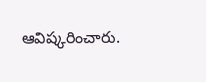ఆవిష్కరించారు.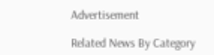Advertisement

Related News By Category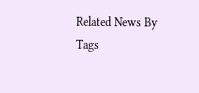Related News By Tags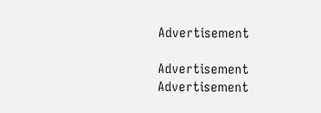Advertisement

Advertisement
Advertisement